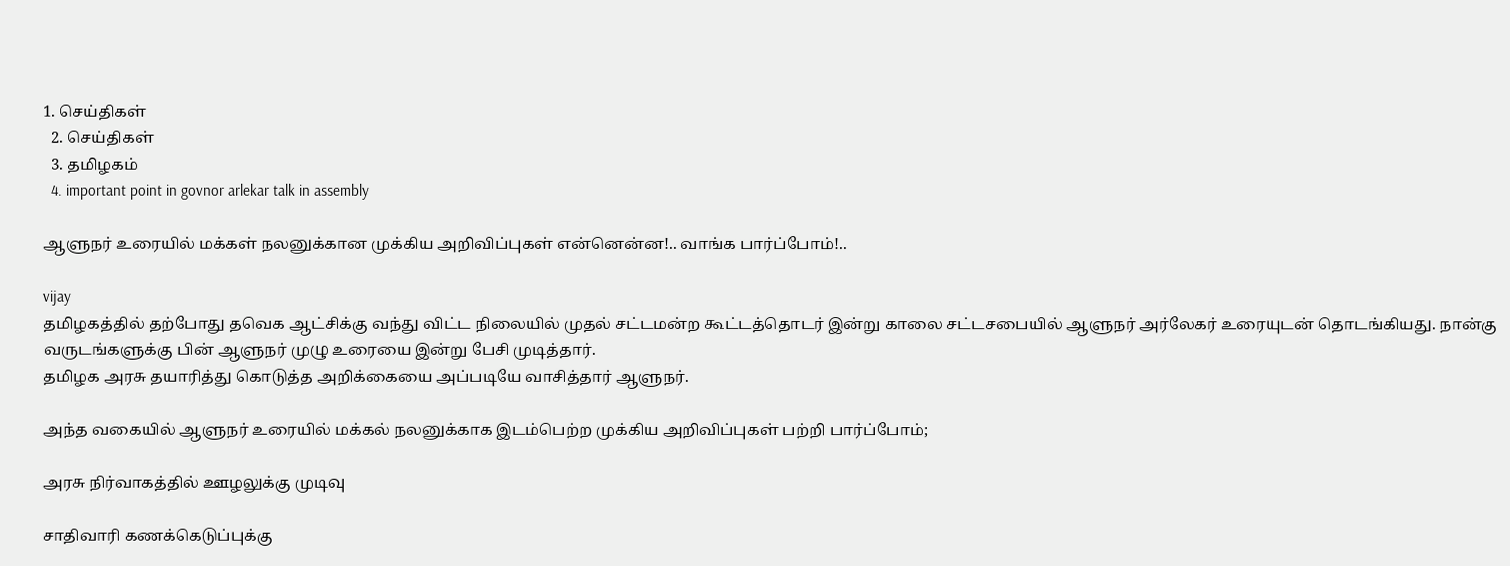1. செய்திகள்
  2. செய்திகள்
  3. த‌மிழக‌ம்
  4. important point in govnor arlekar talk in assembly

ஆளுநர் உரையில் மக்கள் நலனுக்கான முக்கிய அறிவிப்புகள் என்னென்ன!.. வாங்க பார்ப்போம்!..

vijay
தமிழகத்தில் தற்போது தவெக ஆட்சிக்கு வந்து விட்ட நிலையில் முதல் சட்டமன்ற கூட்டத்தொடர் இன்று காலை சட்டசபையில் ஆளுநர் அர்லேகர் உரையுடன் தொடங்கியது. நான்கு வருடங்களுக்கு பின் ஆளுநர் முழு உரையை இன்று பேசி முடித்தார்.
தமிழக அரசு தயாரித்து கொடுத்த அறிக்கையை அப்படியே வாசித்தார் ஆளுநர்.

அந்த வகையில் ஆளுநர் உரையில் மக்கல் நலனுக்காக இடம்பெற்ற முக்கிய அறிவிப்புகள் பற்றி பார்ப்போம்;

அரசு நிர்வாகத்தில் ஊழலுக்கு முடிவு

சாதிவாரி கணக்கெடுப்புக்கு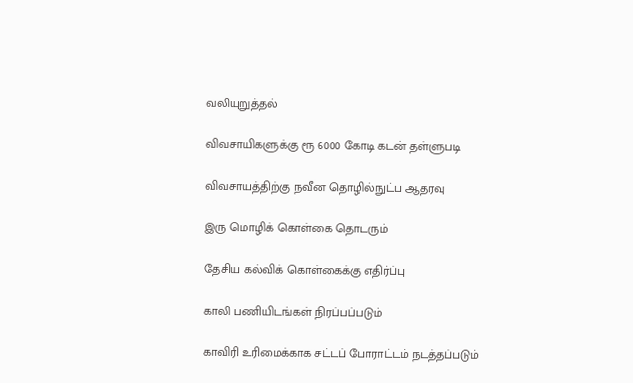வலியுறுத்தல்

விவசாயிகளுக்கு ரூ 6000 கோடி கடன் தள்ளுபடி

விவசாயத்திற்கு நவீன தொழில்நுட்ப ஆதரவு

இரு மொழிக் கொள்கை தொடரும்

தேசிய கல்விக் கொள்கைக்கு எதிர்ப்பு

காலி பணியிடங்கள் நிரப்பப்படும்

காவிரி உரிமைக்காக சட்டப் போராட்டம் நடத்தப்படும்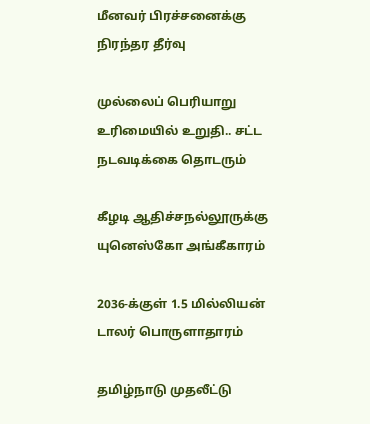மீனவர் பிரச்சனைக்கு நிரந்தர தீர்வு

முல்லைப் பெரியாறு உரிமையில் உறுதி.. சட்ட நடவடிக்கை தொடரும்

கீழடி ஆதிச்சநல்லூருக்கு யுனெஸ்கோ அங்கீகாரம்

2036-க்குள் 1.5 மில்லியன் டாலர் பொருளாதாரம்

தமிழ்நாடு முதலீட்டு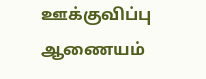ஊக்குவிப்பு ஆணையம்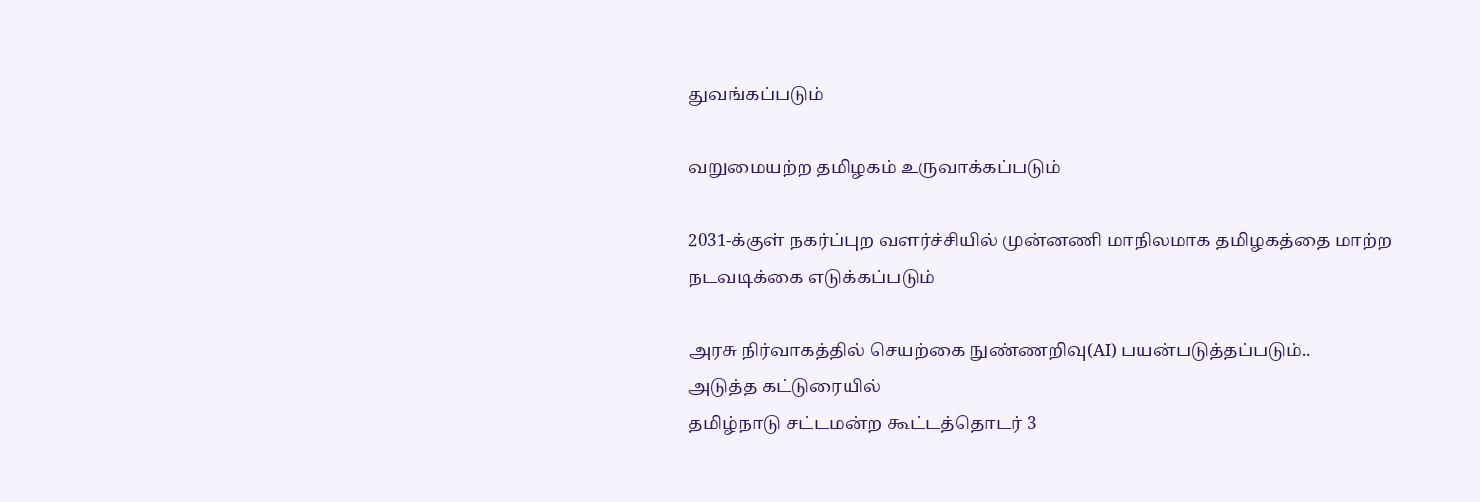துவங்கப்படும்

வறுமையற்ற தமிழகம் உருவாக்கப்படும்

2031-க்குள் நகர்ப்புற வளர்ச்சியில் முன்னணி மாநிலமாக தமிழகத்தை மாற்ற நடவடிக்கை எடுக்கப்படும்

அரசு நிர்வாகத்தில் செயற்கை நுண்ணறிவு(AI) பயன்படுத்தப்படும்..
அடுத்த கட்டுரையில்
தமிழ்நாடு சட்டமன்ற கூட்டத்தொடர் 3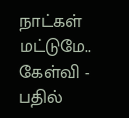நாட்கள் மட்டுமே.. கேள்வி - பதில்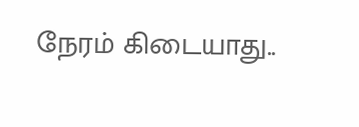நேரம் கிடையாது..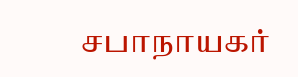சபாநாயகர்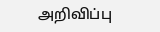அறிவிப்பு